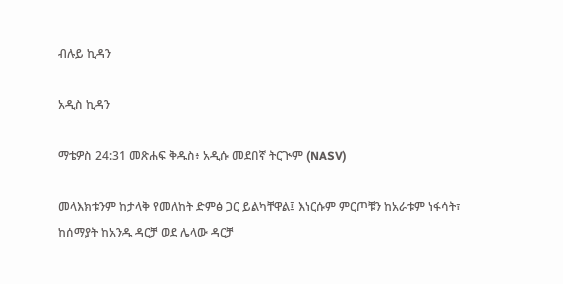ብሉይ ኪዳን

አዲስ ኪዳን

ማቴዎስ 24:31 መጽሐፍ ቅዱስ፥ አዲሱ መደበኛ ትርጒም (NASV)

መላእክቱንም ከታላቅ የመለከት ድምፅ ጋር ይልካቸዋል፤ እነርሱም ምርጦቹን ከአራቱም ነፋሳት፣ ከሰማያት ከአንዱ ዳርቻ ወደ ሌላው ዳርቻ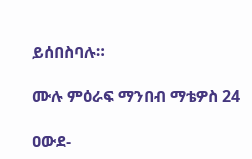ይሰበስባሉ።

ሙሉ ምዕራፍ ማንበብ ማቴዎስ 24

ዐውደ-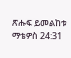ጽሑፍ ይመልከቱ ማቴዎስ 24:31